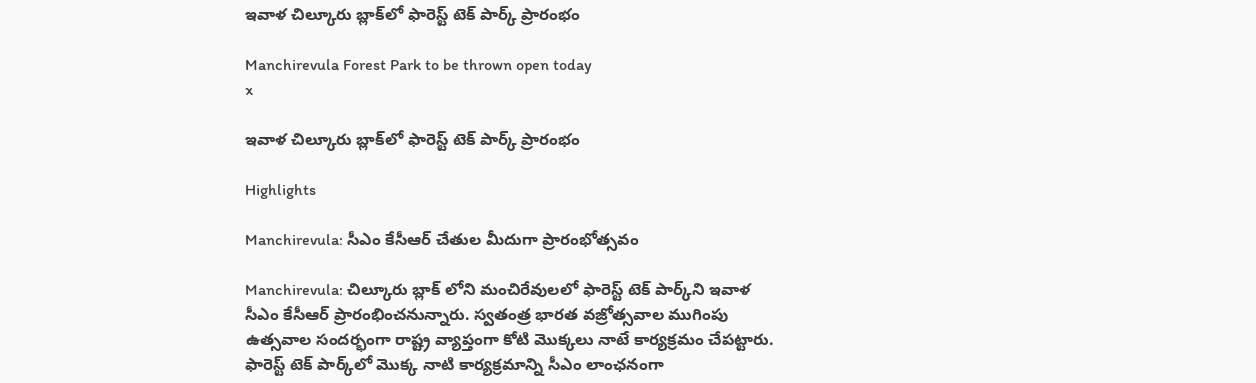ఇవాళ చిల్కూరు బ్లాక్‌లో ఫారెస్ట్ టెక్ పార్క్ ప్రారంభం

Manchirevula Forest Park to be thrown open today
x

ఇవాళ చిల్కూరు బ్లాక్‌లో ఫారెస్ట్ టెక్ పార్క్ ప్రారంభం

Highlights

Manchirevula: సీఎం కేసీఆర్ చేతుల మీదుగా ప్రారంభోత్సవం

Manchirevula: చిల్కూరు బ్లాక్ లోని మంచిరేవులలో ఫారెస్ట్ టెక్ పార్క్‌ని ఇవాళ సీఎం కేసీఆర్ ప్రారంభించనున్నారు. స్వతంత్ర భారత వజ్రోత్సవాల ముగింపు ఉత్సవాల సందర్భంగా రాష్ట్ర వ్యాప్తంగా కోటి మొక్కలు నాటే కార్యక్రమం చేపట్టారు. ఫారెస్ట్ టెక్ పార్క్‌లో మొక్క నాటి కార్యక్రమాన్ని సీఎం లాంఛనంగా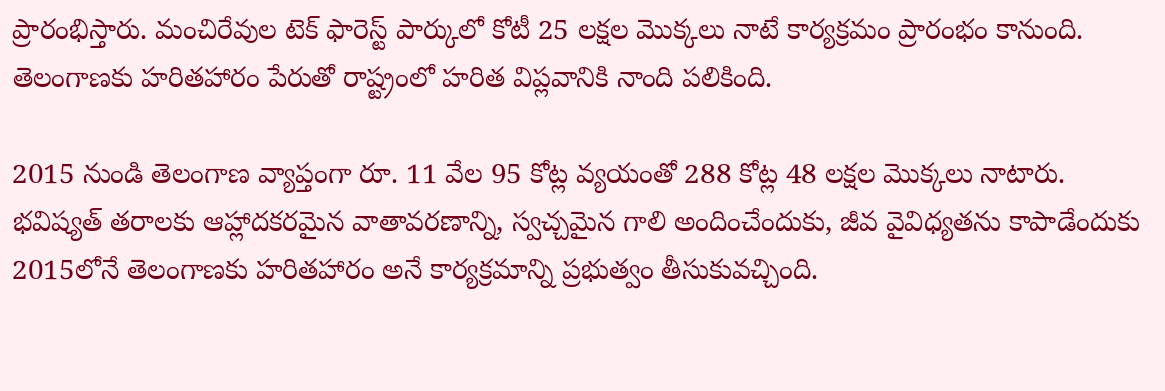ప్రారంభిస్తారు. మంచిరేవుల టెక్ ఫారెస్ట్ పార్కులో కోటీ 25 లక్షల మొక్కలు నాటే కార్యక్రమం ప్రారంభం కానుంది. తెలంగాణకు హరితహారం పేరుతో రాష్ట్రంలో హరిత విప్లవానికి నాంది పలికింది.

2015 నుండి తెలంగాణ వ్యాప్తంగా రూ. 11 వేల 95 కోట్ల వ్యయంతో 288 కోట్ల 48 లక్షల మొక్కలు నాటారు. భవిష్యత్ తరాలకు ఆహ్లాదకరమైన వాతావరణాన్ని, స్వచ్చమైన గాలి అందించేందుకు, జీవ వైవిధ్యతను కాపాడేందుకు 2015లోనే తెలంగాణకు హరితహారం అనే కార్యక్రమాన్ని ప్రభుత్వం తీసుకువచ్చింది.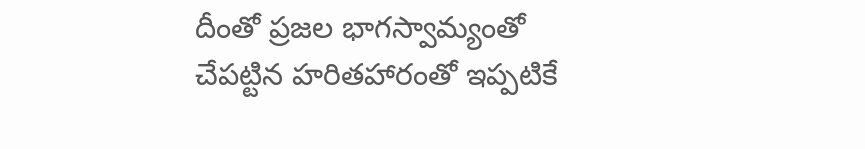దీంతో ప్రజల భాగస్వామ్యంతో చేపట్టిన హరితహారంతో ఇప్పటికే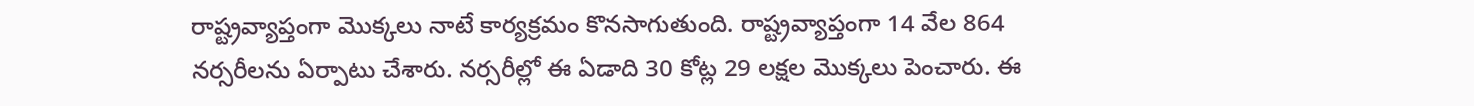రాష్ట్రవ్యాప్తంగా మొక్కలు నాటే కార్యక్రమం కొనసాగుతుంది. రాష్ట్రవ్యాప్తంగా 14 వేల 864 నర్సరీలను ఏర్పాటు చేశారు. నర్సరీల్లో ఈ ఏడాది 30 కోట్ల 29 లక్షల మొక్కలు పెంచారు. ఈ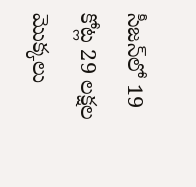సీజన్‌లో 19 కోట్ల 29 లక్షల మొక్కలు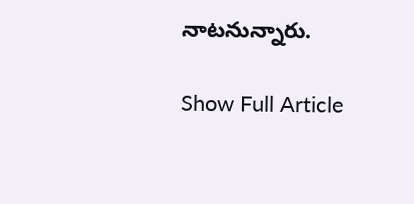నాటనున్నారు.

Show Full Article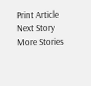Print Article
Next Story
More Stories